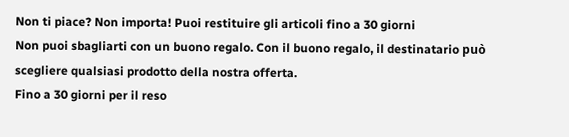Non ti piace? Non importa! Puoi restituire gli articoli fino a 30 giorni
Non puoi sbagliarti con un buono regalo. Con il buono regalo, il destinatario può scegliere qualsiasi prodotto della nostra offerta.
Fino a 30 giorni per il reso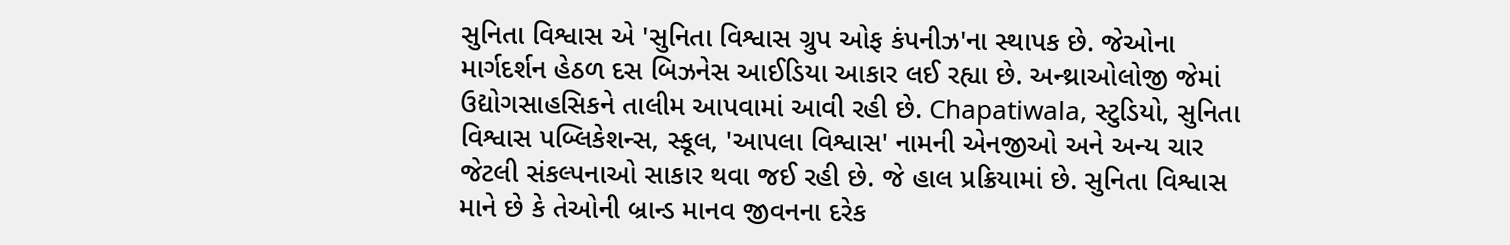સુનિતા વિશ્વાસ એ 'સુનિતા વિશ્વાસ ગ્રુપ ઓફ કંપનીઝ'ના સ્થાપક છે. જેઓના માર્ગદર્શન હેઠળ દસ બિઝનેસ આઈડિયા આકાર લઈ રહ્યા છે. અન્થ્રાઓલોજી જેમાં ઉદ્યોગસાહસિકને તાલીમ આપવામાં આવી રહી છે. Chapatiwala, સ્ટુડિયો, સુનિતા વિશ્વાસ પબ્લિકેશન્સ, સ્કૂલ, 'આપલા વિશ્વાસ' નામની એનજીઓ અને અન્ય ચાર જેટલી સંકલ્પનાઓ સાકાર થવા જઈ રહી છે. જે હાલ પ્રક્રિયામાં છે. સુનિતા વિશ્વાસ માને છે કે તેઓની બ્રાન્ડ માનવ જીવનના દરેક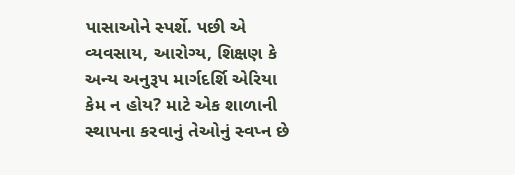પાસાઓને સ્પર્શે. પછી એ વ્યવસાય, આરોગ્ય, શિક્ષણ કે અન્ય અનુરૂપ માર્ગદર્શિ એરિયા કેમ ન હોય? માટે એક શાળાની સ્થાપના કરવાનું તેઓનું સ્વપ્ન છે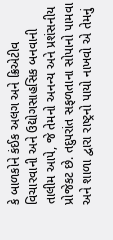કે બાળકોને કંઈક અલગ અને ક્રિએટીવ વિચારવાની અને ઉદ્યોગસાહસિક બનવાની તાલીમ આપે, જે તેમનો અનન્ય અને પ્રશંસનીય પ્રોજેકટ છે. તદુપરાંત સફળતાના સોપાનો પામવા અને શાળા દ્વારા રાષ્ટ્રનો પાયો નાખવો એ તેમનું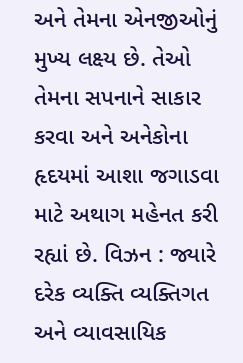અને તેમના એનજીઓનું મુખ્ય લક્ષ્ય છે. તેઓ તેમના સપનાને સાકાર કરવા અને અનેકોના હૃદયમાં આશા જગાડવા માટે અથાગ મહેનત કરી રહ્યાં છે. વિઝન : જ્યારે દરેક વ્યક્તિ વ્યક્તિગત અને વ્યાવસાયિક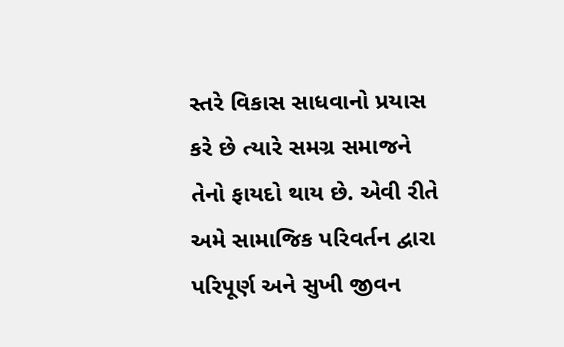સ્તરે વિકાસ સાધવાનો પ્રયાસ કરે છે ત્યારે સમગ્ર સમાજને તેનો ફાયદો થાય છે. એવી રીતે અમે સામાજિક પરિવર્તન દ્વારા પરિપૂર્ણ અને સુખી જીવન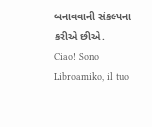બનાવવાની સંકલ્પના કરીએ છીએ.
Ciao! Sono Libroamiko, il tuo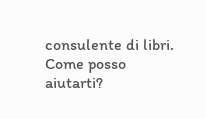consulente di libri.
Come posso aiutarti?